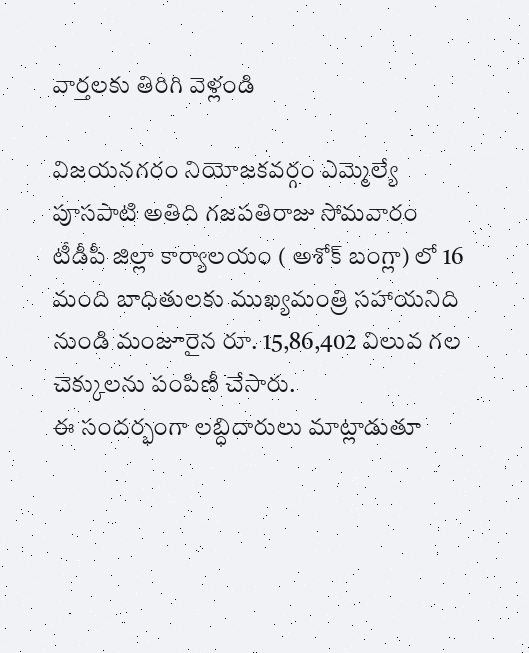వార్తలకు తిరిగి వెళ్లండి

విజయనగరం నియోజకవర్గం ఎమ్మెల్యే పూసపాటి అతిది గజపతిరాజు సోమవారం టీడీపీ జిల్లా కార్యాలయం ( అశోక్ బంగ్లా) లో 16 మంది బాధితులకు ముఖ్యమంత్రి సహాయనిది నుండి మంజూరైన రూ. 15,86,402 విలువ గల చెక్కులను పంపిణీ చేసారు.
ఈ సందర్భంగా లబ్ధిదారులు మాట్లాడుతూ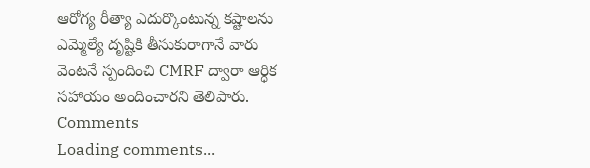ఆరోగ్య రీత్యా ఎదుర్కొంటున్న కష్టాలను ఎమ్మెల్యే దృష్టికి తీసుకురాగానే వారు వెంటనే స్పందించి CMRF ద్వారా ఆర్ధిక సహాయం అందించారని తెలిపారు.
Comments
Loading comments...